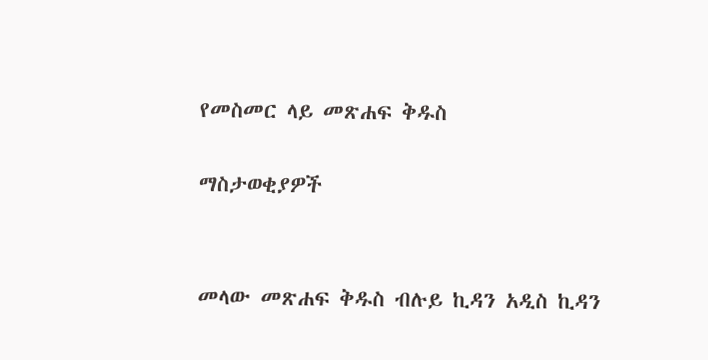የመስመር ላይ መጽሐፍ ቅዱስ

ማስታወቂያዎች


መላው መጽሐፍ ቅዱስ ብሉይ ኪዳን አዲስ ኪዳን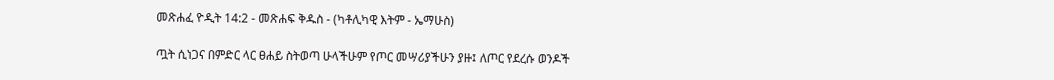መጽሐፈ ዮዲት 14:2 - መጽሐፍ ቅዱስ - (ካቶሊካዊ እትም - ኤማሁስ)

ጧት ሲነጋና በምድር ላር ፀሐይ ስትወጣ ሁላችሁም የጦር መሣሪያችሁን ያዙ፤ ለጦር የደረሱ ወንዶች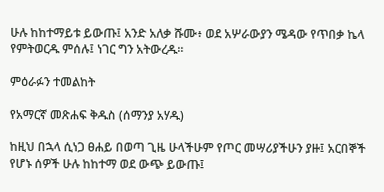ሁሉ ከከተማይቱ ይውጡ፤ አንድ አለቃ ሹሙ፥ ወደ አሦራውያን ሜዳው የጥበቃ ኬላ የምትወርዱ ምሰሉ፤ ነገር ግን አትውረዱ።

ምዕራፉን ተመልከት

የአማርኛ መጽሐፍ ቅዱስ (ሰማንያ አሃዱ)

ከዚህ በኋላ ሲነጋ ፀሐይ በወጣ ጊዜ ሁላችሁም የጦር መሣሪያችሁን ያዙ፤ አርበኞች የሆኑ ሰዎች ሁሉ ከከተማ ወደ ውጭ ይውጡ፤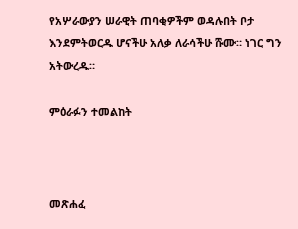የአሦራውያን ሠራዊት ጠባቂዎችም ወዳሉበት ቦታ እንደምትወርዱ ሆናችሁ አለቃ ለራሳችሁ ሹሙ። ነገር ግን አትውረዱ።

ምዕራፉን ተመልከት



መጽሐፈ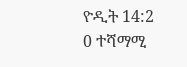ዮዲት 14:2
0 ተሻማሚ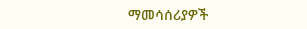ማመሳሰሪያዎች